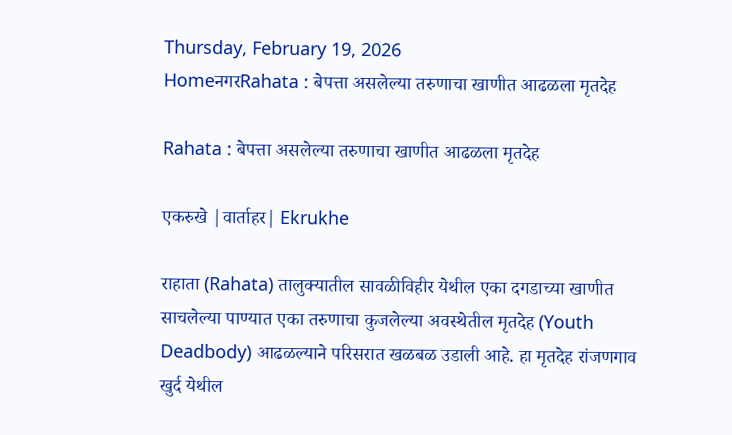Thursday, February 19, 2026
HomeनगरRahata : बेपत्ता असलेल्या तरुणाचा खाणीत आढळला मृतदेह

Rahata : बेपत्ता असलेल्या तरुणाचा खाणीत आढळला मृतदेह

एकरुखे |वार्ताहर| Ekrukhe

राहाता (Rahata) तालुक्यातील सावळीविहीर येथील एका दगडाच्या खाणीत साचलेल्या पाण्यात एका तरुणाचा कुजलेल्या अवस्थेतील मृतदेह (Youth Deadbody) आढळल्याने परिसरात खळबळ उडाली आहे. हा मृतदेह रांजणगाव खुर्द येथील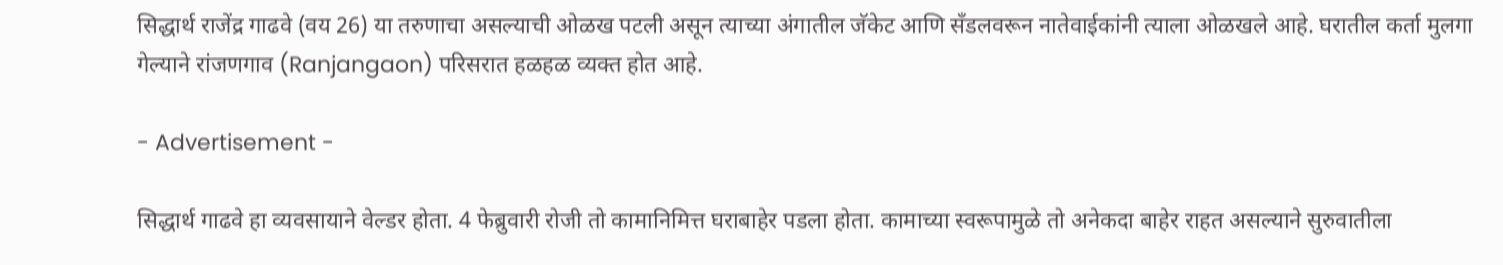सिद्धार्थ राजेंद्र गाढवे (वय 26) या तरुणाचा असल्याची ओळख पटली असून त्याच्या अंगातील जॅकेट आणि सँडलवरून नातेवाईकांनी त्याला ओळखले आहे. घरातील कर्ता मुलगा गेल्याने रांजणगाव (Ranjangaon) परिसरात हळहळ व्यक्त होत आहे.

- Advertisement -

सिद्धार्थ गाढवे हा व्यवसायाने वेल्डर होता. 4 फेब्रुवारी रोजी तो कामानिमित्त घराबाहेर पडला होता. कामाच्या स्वरूपामुळे तो अनेकदा बाहेर राहत असल्याने सुरुवातीला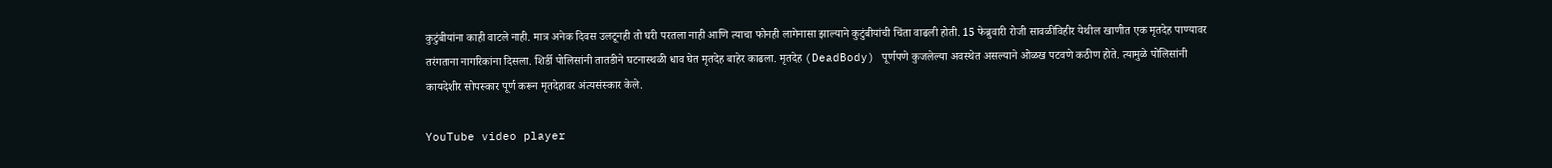कुटुंबीयांना काही वाटले नाही. मात्र अनेक दिवस उलटूनही तो घरी परतला नाही आणि त्याचा फोनही लागेनासा झाल्याने कुटुंबीयांची चिंता वाढली होती. 15 फेब्रुवारी रोजी सावळीविहीर येथील खाणीत एक मृतदेह पाण्यावर तरंगताना नागरिकांना दिसला. शिर्डी पोलिसांनी तातडीने घटनास्थळी धाव घेत मृतदेह बाहेर काढला. मृतदेह (DeadBody) पूर्णपणे कुजलेल्या अवस्थेत असल्याने ओळख पटवणे कठीण होते. त्यामुळे पोलिसांनी कायदेशीर सोपस्कार पूर्ण करून मृतदेहावर अंत्यसंस्कार केले.

YouTube video player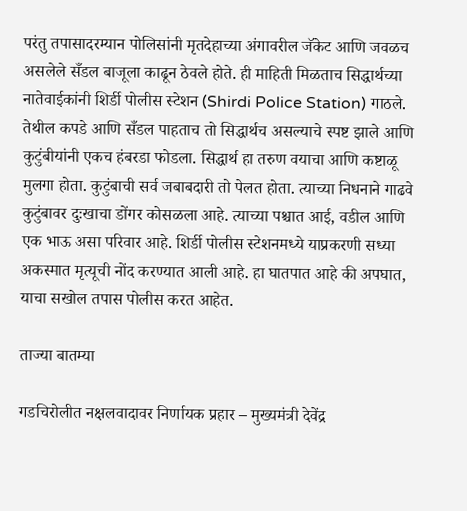परंतु तपासादरम्यान पोलिसांनी मृतदेहाच्या अंगावरील जॅकेट आणि जवळच असलेले सँडल बाजूला काढून ठेवले होते. ही माहिती मिळताच सिद्धार्थच्या नातेवाईकांनी शिर्डी पोलीस स्टेशन (Shirdi Police Station) गाठले. तेथील कपडे आणि सँडल पाहताच तो सिद्धार्थच असल्याचे स्पष्ट झाले आणि कुटुंबीयांनी एकच हंबरडा फोडला. सिद्धार्थ हा तरुण वयाचा आणि कष्टाळू मुलगा होता. कुटुंबाची सर्व जबाबदारी तो पेलत होता. त्याच्या निधनाने गाढवे कुटुंबावर दुःखाचा डोंगर कोसळला आहे. त्याच्या पश्चात आई, वडील आणि एक भाऊ असा परिवार आहे. शिर्डी पोलीस स्टेशनमध्ये याप्रकरणी सध्या अकस्मात मृत्यूची नोंद करण्यात आली आहे. हा घातपात आहे की अपघात, याचा सखोल तपास पोलीस करत आहेत.

ताज्या बातम्या

गडचिरोलीत नक्षलवादावर निर्णायक प्रहार – मुख्यमंत्री देवेंद्र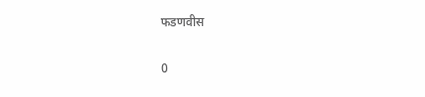फडणवीस

0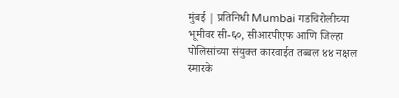मुंबई | प्रतिनिधी Mumbai गडचिरोलीच्या भूमीवर सी-६०, सीआरपीएफ आणि जिल्हा पोलिसांच्या संयुक्त कारवाईत तब्बल ४४ नक्षल स्मारके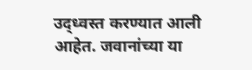उद्ध्वस्त करण्यात आली आहेत. जवानांच्या या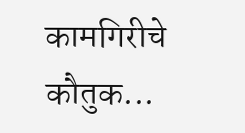कामगिरीचे कौतुक...